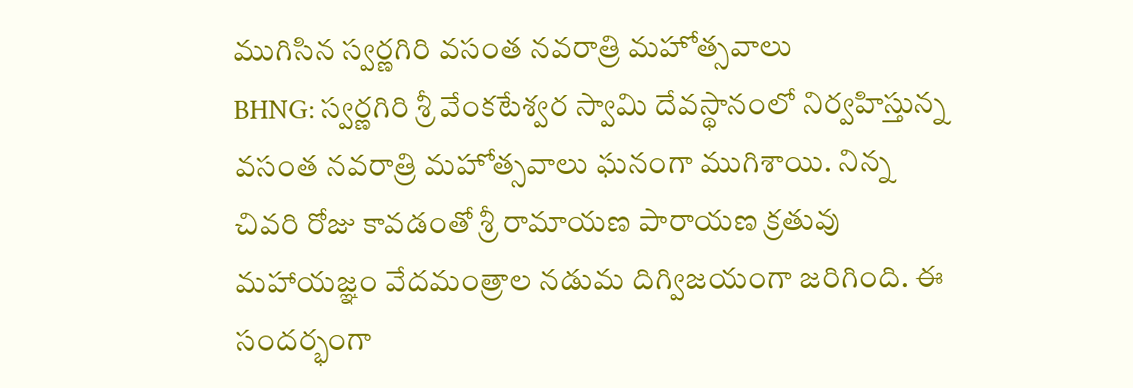ముగిసిన స్వర్ణగిరి వసంత నవరాత్రి మహోత్సవాలు
BHNG: స్వర్ణగిరి శ్రీ వేంకటేశ్వర స్వామి దేవస్థానంలో నిర్వహిస్తున్న వసంత నవరాత్రి మహోత్సవాలు ఘనంగా ముగిశాయి. నిన్న చివరి రోజు కావడంతో శ్రీ రామాయణ పారాయణ క్రతువు మహాయజ్ఞం వేదమంత్రాల నడుమ దిగ్విజయంగా జరిగింది. ఈ సందర్భంగా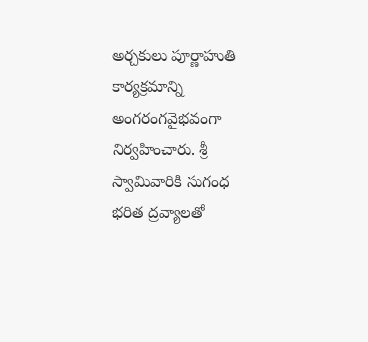అర్చకులు పూర్ణాహుతి కార్యక్రమాన్ని అంగరంగవైభవంగా నిర్వహించారు. శ్రీ స్వామివారికి సుగంధ భరిత ద్రవ్యాలతో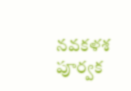నవకళశ పూర్వక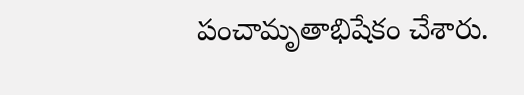పంచామృతాభిషేకం చేశారు.